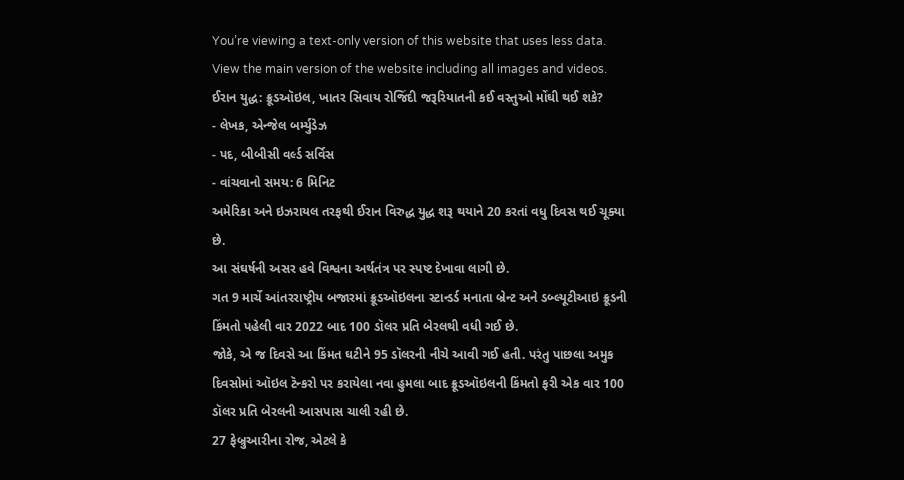You’re viewing a text-only version of this website that uses less data. View the main version of the website including all images and videos.
ઈરાન યુદ્ધ: ક્રૂડઑઇલ, ખાતર સિવાય રોજિંદી જરૂરિયાતની કઈ વસ્તુઓ મોંઘી થઈ શકે?
- લેખક, એન્જેલ બર્મ્યુડેઝ
- પદ, બીબીસી વર્લ્ડ સર્વિસ
- વાંચવાનો સમય: 6 મિનિટ
અમેરિકા અને ઇઝરાયલ તરફથી ઈરાન વિરુદ્ધ યુદ્ધ શરૂ થયાને 20 કરતાં વધુ દિવસ થઈ ચૂક્યા છે.
આ સંઘર્ષની અસર હવે વિશ્વના અર્થતંત્ર પર સ્પષ્ટ દેખાવા લાગી છે.
ગત 9 માર્ચે આંતરરાષ્ટ્રીય બજારમાં ક્રૂડઑઇલના સ્ટાન્ડર્ડ મનાતા બ્રેન્ટ અને ડબ્લ્યૂટીઆઇ ક્રૂડની કિંમતો પહેલી વાર 2022 બાદ 100 ડૉલર પ્રતિ બેરલથી વધી ગઈ છે.
જોકે, એ જ દિવસે આ કિંમત ઘટીને 95 ડૉલરની નીચે આવી ગઈ હતી. પરંતુ પાછલા અમુક દિવસોમાં ઑઇલ ટૅન્કરો પર કરાયેલા નવા હુમલા બાદ ક્રૂડઑઇલની કિંમતો ફરી એક વાર 100 ડૉલર પ્રતિ બેરલની આસપાસ ચાલી રહી છે.
27 ફેબ્રુઆરીના રોજ, એટલે કે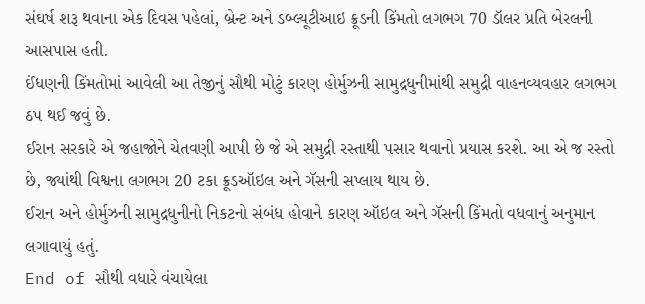સંઘર્ષ શરૂ થવાના એક દિવસ પહેલાં, બ્રેન્ટ અને ડબ્લ્યૂટીઆઇ ક્રૂડની કિંમતો લગભગ 70 ડૉલર પ્રતિ બેરલની આસપાસ હતી.
ઈંધણની કિંમતોમાં આવેલી આ તેજીનું સૌથી મોટું કારણ હોર્મુઝની સામુદ્રધુનીમાંથી સમુદ્રી વાહનવ્યવહાર લગભગ ઠપ થઈ જવું છે.
ઈરાન સરકારે એ જહાજોને ચેતવણી આપી છે જે એ સમુદ્રી રસ્તાથી પસાર થવાનો પ્રયાસ કરશે. આ એ જ રસ્તો છે, જ્યાંથી વિશ્વના લગભગ 20 ટકા ક્રૂડઑઇલ અને ગૅસની સપ્લાય થાય છે.
ઈરાન અને હોર્મુઝની સામુદ્રધુનીનો નિકટનો સંબંધ હોવાને કારણ ઑઇલ અને ગૅસની કિંમતો વધવાનું અનુમાન લગાવાયું હતું.
End of સૌથી વધારે વંચાયેલા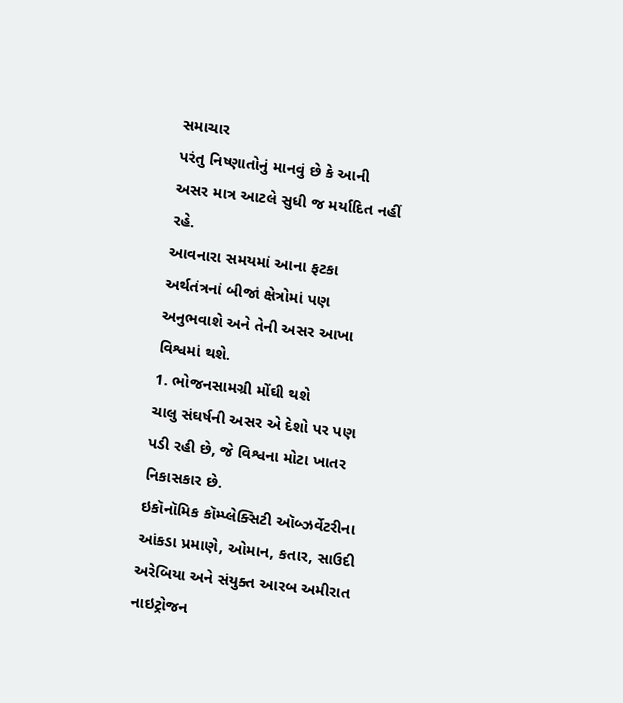સમાચાર
પરંતુ નિષ્ણાતોનું માનવું છે કે આની અસર માત્ર આટલે સુધી જ મર્યાદિત નહીં રહે.
આવનારા સમયમાં આના ફટકા અર્થતંત્રનાં બીજાં ક્ષેત્રોમાં પણ અનુભવાશે અને તેની અસર આખા વિશ્વમાં થશે.
1. ભોજનસામગ્રી મોંઘી થશે
ચાલુ સંઘર્ષની અસર એ દેશો પર પણ પડી રહી છે, જે વિશ્વના મોટા ખાતર નિકાસકાર છે.
ઇકૉનૉમિક કૉમ્પ્લેક્સિટી ઑબ્ઝર્વેટરીના આંકડા પ્રમાણે, ઓમાન, કતાર, સાઉદી અરેબિયા અને સંયુક્ત આરબ અમીરાત નાઇટ્રોજન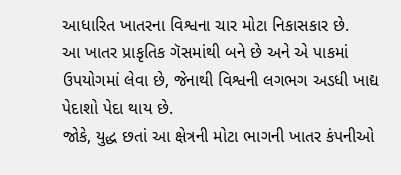આધારિત ખાતરના વિશ્વના ચાર મોટા નિકાસકાર છે.
આ ખાતર પ્રાકૃતિક ગૅસમાંથી બને છે અને એ પાકમાં ઉપયોગમાં લેવા છે, જેનાથી વિશ્વની લગભગ અડધી ખાદ્ય પેદાશો પેદા થાય છે.
જોકે, યુદ્ધ છતાં આ ક્ષેત્રની મોટા ભાગની ખાતર કંપનીઓ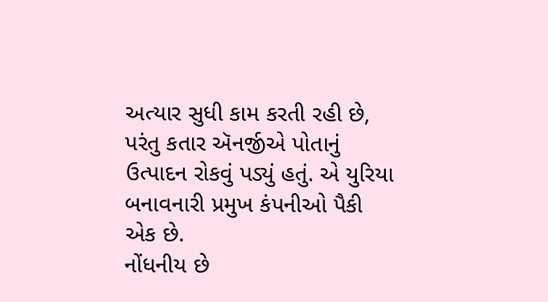અત્યાર સુધી કામ કરતી રહી છે, પરંતુ કતાર ઍનર્જીએ પોતાનું ઉત્પાદન રોકવું પડ્યું હતું. એ યુરિયા બનાવનારી પ્રમુખ કંપનીઓ પૈકી એક છે.
નોંધનીય છે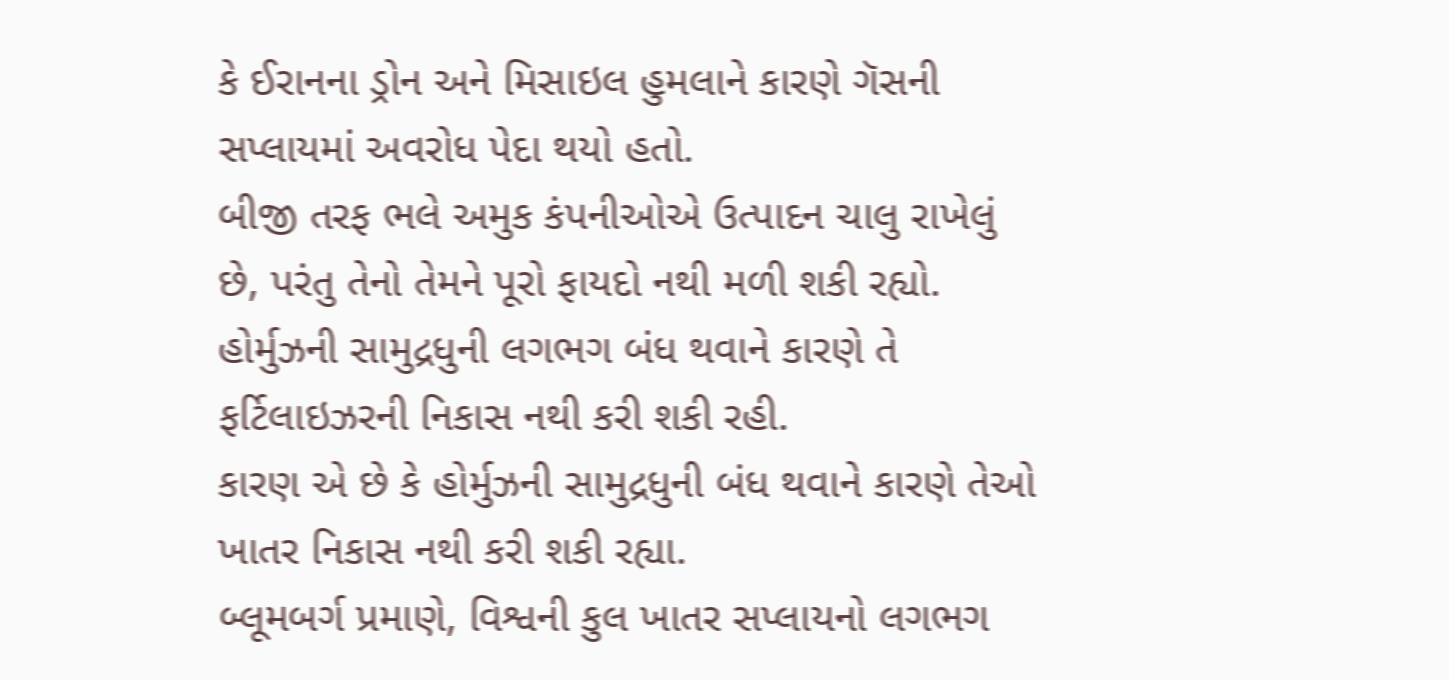કે ઈરાનના ડ્રોન અને મિસાઇલ હુમલાને કારણે ગૅસની સપ્લાયમાં અવરોધ પેદા થયો હતો.
બીજી તરફ ભલે અમુક કંપનીઓએ ઉત્પાદન ચાલુ રાખેલું છે, પરંતુ તેનો તેમને પૂરો ફાયદો નથી મળી શકી રહ્યો.
હોર્મુઝની સામુદ્રધુની લગભગ બંધ થવાને કારણે તે ફર્ટિલાઇઝરની નિકાસ નથી કરી શકી રહી.
કારણ એ છે કે હોર્મુઝની સામુદ્રધુની બંધ થવાને કારણે તેઓ ખાતર નિકાસ નથી કરી શકી રહ્યા.
બ્લૂમબર્ગ પ્રમાણે, વિશ્વની કુલ ખાતર સપ્લાયનો લગભગ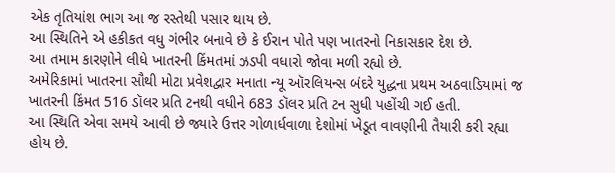એક તૃતિયાંશ ભાગ આ જ રસ્તેથી પસાર થાય છે.
આ સ્થિતિને એ હકીકત વધુ ગંભીર બનાવે છે કે ઈરાન પોતે પણ ખાતરનો નિકાસકાર દેશ છે.
આ તમામ કારણોને લીધે ખાતરની કિંમતમાં ઝડપી વધારો જોવા મળી રહ્યો છે.
અમેરિકામાં ખાતરના સૌથી મોટા પ્રવેશદ્વાર મનાતા ન્યૂ ઑરલિયન્સ બંદરે યુદ્ધના પ્રથમ અઠવાડિયામાં જ ખાતરની કિંમત 516 ડૉલર પ્રતિ ટનથી વધીને 683 ડૉલર પ્રતિ ટન સુધી પહોંચી ગઈ હતી.
આ સ્થિતિ એવા સમયે આવી છે જ્યારે ઉત્તર ગોળાર્ધવાળા દેશોમાં ખેડૂત વાવણીની તૈયારી કરી રહ્યા હોય છે.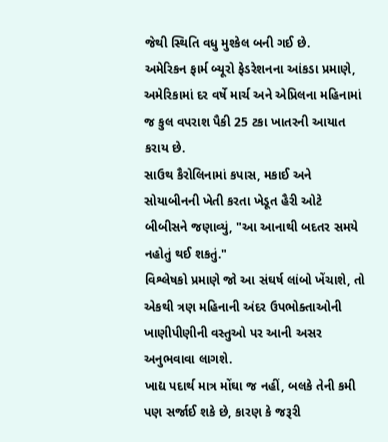જેથી સ્થિતિ વધુ મુશ્કેલ બની ગઈ છે.
અમેરિકન ફાર્મ બ્યૂરો ફેડરેશનના આંકડા પ્રમાણે, અમેરિકામાં દર વર્ષે માર્ચ અને એપ્રિલના મહિનામાં જ કુલ વપરાશ પૈકી 25 ટકા ખાતરની આયાત કરાય છે.
સાઉથ કૈરોલિનામાં કપાસ, મકાઈ અને સોયાબીનની ખેતી કરતા ખેડૂત હૈરી ઓટે બીબીસને જણાવ્યું, "આ આનાથી બદતર સમયે નહોતું થઈ શકતું."
વિશ્લેષકો પ્રમાણે જો આ સંઘર્ષ લાંબો ખેંચાશે, તો એકથી ત્રણ મહિનાની અંદર ઉપભોક્તાઓની ખાણીપીણીની વસ્તુઓ પર આની અસર અનુભવાવા લાગશે.
ખાદ્ય પદાર્થ માત્ર મોંઘા જ નહીં, બલકે તેની કમી પણ સર્જાઈ શકે છે, કારણ કે જરૂરી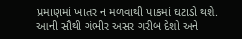પ્રમાણમાં ખાતર ન મળવાથી પાકમાં ઘટાડો થશે.
આની સૌથી ગંભીર અસર ગરીબ દેશો અને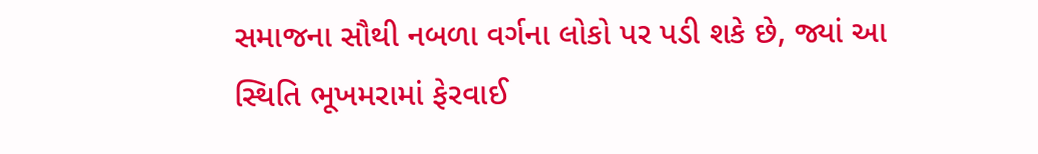સમાજના સૌથી નબળા વર્ગના લોકો પર પડી શકે છે, જ્યાં આ સ્થિતિ ભૂખમરામાં ફેરવાઈ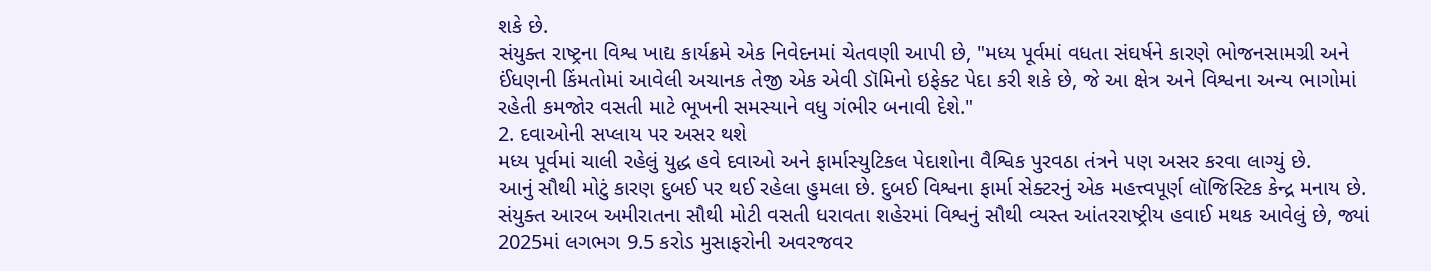શકે છે.
સંયુક્ત રાષ્ટ્રના વિશ્વ ખાદ્ય કાર્યક્રમે એક નિવેદનમાં ચેતવણી આપી છે, "મધ્ય પૂર્વમાં વધતા સંઘર્ષને કારણે ભોજનસામગ્રી અને ઈંધણની કિંમતોમાં આવેલી અચાનક તેજી એક એવી ડૉમિનો ઇફેક્ટ પેદા કરી શકે છે, જે આ ક્ષેત્ર અને વિશ્વના અન્ય ભાગોમાં રહેતી કમજોર વસતી માટે ભૂખની સમસ્યાને વધુ ગંભીર બનાવી દેશે."
2. દવાઓની સપ્લાય પર અસર થશે
મધ્ય પૂર્વમાં ચાલી રહેલું યુદ્ધ હવે દવાઓ અને ફાર્માસ્યુટિકલ પેદાશોના વૈશ્વિક પુરવઠા તંત્રને પણ અસર કરવા લાગ્યું છે.
આનું સૌથી મોટું કારણ દુબઈ પર થઈ રહેલા હુમલા છે. દુબઈ વિશ્વના ફાર્મા સેક્ટરનું એક મહત્ત્વપૂર્ણ લૉજિસ્ટિક કેન્દ્ર મનાય છે.
સંયુક્ત આરબ અમીરાતના સૌથી મોટી વસતી ધરાવતા શહેરમાં વિશ્વનું સૌથી વ્યસ્ત આંતરરાષ્ટ્રીય હવાઈ મથક આવેલું છે, જ્યાં 2025માં લગભગ 9.5 કરોડ મુસાફરોની અવરજવર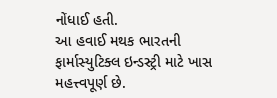નોંધાઈ હતી.
આ હવાઈ મથક ભારતની ફાર્માસ્યુટિક્લ ઇન્ડસ્ટ્રી માટે ખાસ મહત્ત્વપૂર્ણ છે.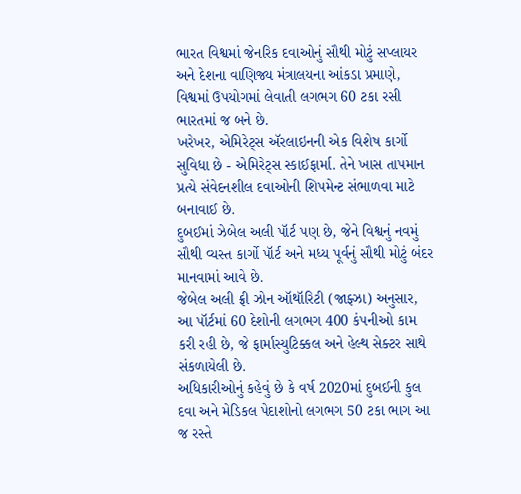ભારત વિશ્વમાં જેનરિક દવાઓનું સૌથી મોટું સપ્લાયર અને દેશના વાણિજ્ય મંત્રાલયના આંકડા પ્રમાણે, વિશ્વમાં ઉપયોગમાં લેવાતી લગભગ 60 ટકા રસી ભારતમાં જ બને છે.
ખરેખર, એમિરેટ્સ ઍરલાઇનની એક વિશેષ કાર્ગો સુવિધા છે - એમિરેટ્સ સ્કાઈફાર્મા. તેને ખાસ તાપમાન પ્રત્યે સંવેદનશીલ દવાઓની શિપમેન્ટ સંભાળવા માટે બનાવાઈ છે.
દુબઈમાં ઝેબેલ અલી પૉર્ટ પણ છે, જેને વિશ્વનું નવમું સૌથી વ્યસ્ત કાર્ગો પૉર્ટ અને મધ્ય પૂર્વનું સૌથી મોટું બંદર માનવામાં આવે છે.
જેબેલ અલી ફ્રી ઝોન ઑથૉરિટી (જાફ્ઝા) અનુસાર, આ પૉર્ટમાં 60 દેશોની લગભગ 400 કંપનીઓ કામ કરી રહી છે, જે ફાર્માસ્યુટિક્કલ અને હેલ્થ સેક્ટર સાથે સંકળાયેલી છે.
અધિકારીઓનું કહેવું છે કે વર્ષ 2020માં દુબઈની કુલ દવા અને મેડિકલ પેદાશોનો લગભગ 50 ટકા ભાગ આ જ રસ્તે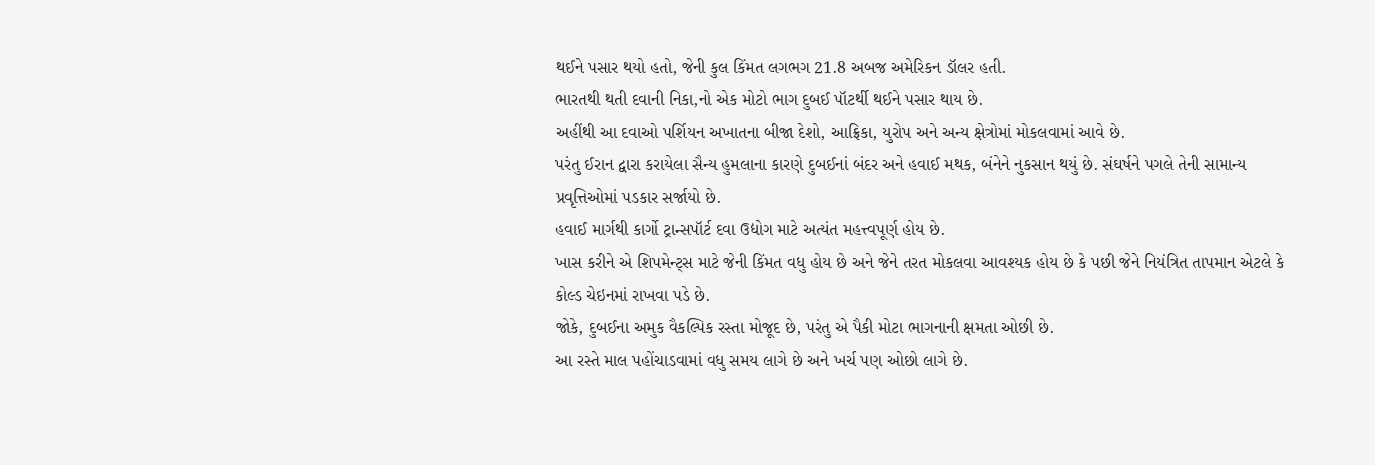થઈને પસાર થયો હતો, જેની કુલ કિંમત લગભગ 21.8 અબજ અમેરિકન ડૉલર હતી.
ભારતથી થતી દવાની નિકા,નો એક મોટો ભાગ દુબઈ પૉટર્થી થઈને પસાર થાય છે.
અહીંથી આ દવાઓ પર્શિયન અખાતના બીજા દેશો, આફ્રિકા, યુરોપ અને અન્ય ક્ષેત્રોમાં મોકલવામાં આવે છે.
પરંતુ ઈરાન દ્વારા કરાયેલા સૈન્ય હુમલાના કારણે દુબઈનાં બંદર અને હવાઈ મથક, બંનેને નુકસાન થયું છે. સંઘર્ષને પગલે તેની સામાન્ય પ્રવૃત્તિઓમાં પડકાર સર્જાયો છે.
હવાઈ માર્ગથી કાર્ગો ટ્રાન્સપૉર્ટ દવા ઉદ્યોગ માટે અત્યંત મહત્ત્વપૂર્ણ હોય છે.
ખાસ કરીને એ શિપમેન્ટ્સ માટે જેની કિંમત વધુ હોય છે અને જેને તરત મોકલવા આવશ્યક હોય છે કે પછી જેને નિયંત્રિત તાપમાન એટલે કે કોલ્ડ ચેઇનમાં રાખવા પડે છે.
જોકે, દુબઈના અમુક વૈકલ્પિક રસ્તા મોજૂદ છે, પરંતુ એ પૈકી મોટા ભાગનાની ક્ષમતા ઓછી છે.
આ રસ્તે માલ પહોંચાડવામાં વધુ સમય લાગે છે અને ખર્ચ પણ ઓછો લાગે છે.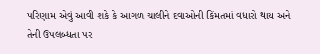પરિણામ એવું આવી શકે કે આગળ ચાલીને દવાઓની કિંમતમાં વધારો થાય અને તેની ઉપલબ્ધતા પર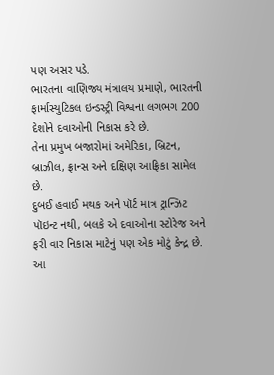પણ અસર પડે.
ભારતના વાણિજ્ય મંત્રાલય પ્રમાણે, ભારતની ફાર્માસ્યુટિકલ ઇન્ડસ્ટ્રી વિશ્વના લગભગ 200 દેશોને દવાઓની નિકાસ કરે છે.
તેના પ્રમુખ બજારોમાં અમેરિકા, બ્રિટન, બ્રાઝીલ, ફ્રાન્સ અને દક્ષિણ આફ્રિકા સામેલ છે.
દુબઈ હવાઈ મથક અને પૉર્ટ માત્ર ટ્રાન્ઝિટ પૉઇન્ટ નથી, બલકે એ દવાઓના સ્ટોરેજ અને ફરી વાર નિકાસ માટેનું પણ એક મોટું કેન્દ્ર છે.
આ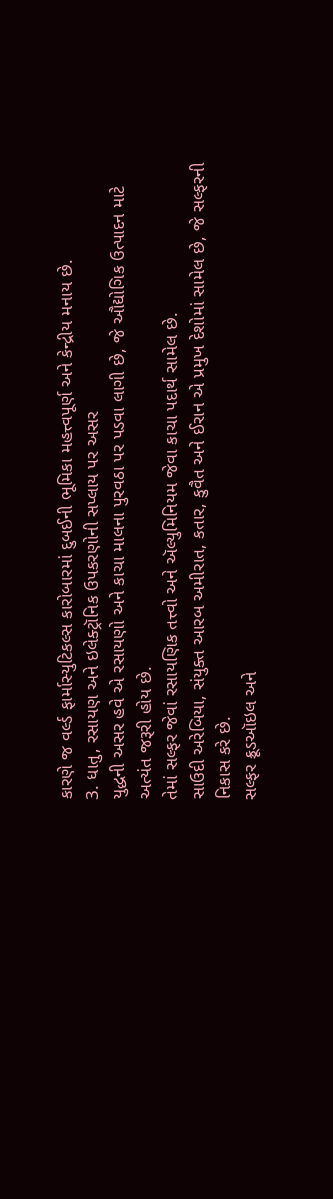કારણે જ વર્લ્ડ ફાર્માસ્યુટિકલ્સ કારોબારમાં દુબઈની ભૂમિકા મહત્ત્વપૂર્ણ અને કેન્દ્રીય મનાય છે.
3. ધાતુ, રસાયણ અને ઇલેક્ટ્રૉનિક ઉપકરણોની સપ્લાય પર અસર
યુદ્ધની અસર હવે એ રસાયણો અને કાચા માલના પુરવઠા પર પડવા લાગી છે, જે ઔદ્યોગિક ઉત્પાદન માટે અત્યંત જરૂરી હોય છે.
તેમાં સલ્ફર જેવાં રસાયણિક તત્ત્વો અને ઍલ્યુમિનિયમ જેવા કાચા પદાર્થ સામેલ છે.
સાઉદી અરેબિયા, સંયુક્ત આરબ અમીરાત, કતાર, કુવૈત અને ઈરાન એ પ્રમુખ દેશોમાં સામેલ છે, જે સલ્ફરની નિકાસ કરે છે.
સલ્ફર ક્રૂડઑઇલ અને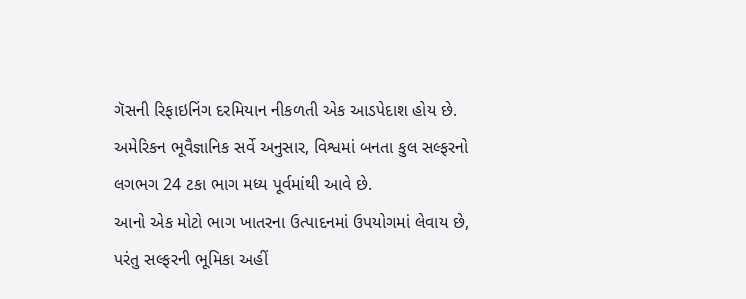ગૅસની રિફાઇનિંગ દરમિયાન નીકળતી એક આડપેદાશ હોય છે.
અમેરિકન ભૂવૈજ્ઞાનિક સર્વે અનુસાર, વિશ્વમાં બનતા કુલ સલ્ફરનો લગભગ 24 ટકા ભાગ મધ્ય પૂર્વમાંથી આવે છે.
આનો એક મોટો ભાગ ખાતરના ઉત્પાદનમાં ઉપયોગમાં લેવાય છે, પરંતુ સલ્ફરની ભૂમિકા અહીં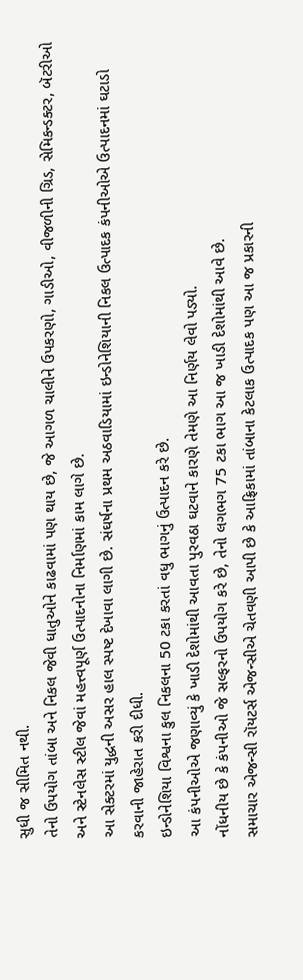સુધી જ સીમિત નથી.
તેનો ઉપયોગ તાંબા અને નિકલ જેવી ધાતુઓને કાઢવામાં પણ થાય છે, જે આગળ ચાલીને ઉપકરણો, ગાડીઓ, વીજળીની ગ્રિડ, સેમિકન્ડક્ટર, બૅટરીઓ અને સ્ટેનલેસ સ્ટીલ જેવાં મહત્ત્વપૂર્ણ ઉત્પાદનોના નિર્માણમાં કામ લાગે છે.
આ સેક્ટરમાં યુદ્ધની અસર હાલ સ્પષ્ટ દેખાવા લાગી છે. સંઘર્ષના પ્રથમ અઠવાડિયામાં ઇન્ડોનેશિયાની નિકલ ઉત્પાદક કંપનીઓએ ઉત્પાદનમાં ઘટાડો કરવાની જાહેરાત કરી દીધી.
ઇન્ડોનેશિયા વિશ્વના કુલ નિકલના 50 ટકા કરતાં વધુ ભાગનું ઉત્પાદન કરે છે.
આ કંપનીઓએ જણાવ્યું કે ખાડી દેશોમાંથી આવતા પુરવઠા ઘટવાને કારણે તેમણે આ નિર્ણય લેવો પડ્યો.
નોંધનીય છે કે કંપનીઓ જે સલ્ફરનો ઉપયોગ કરે છે, તેનો લગભગ 75 ટકા ભાગ આ જ ખાડી દેશોમાંથી આવે છે.
સમાચાર એજન્સી રૉયટર્સ એજન્સીએ ચેતવણી આપી છે કે આફ્રિકામાં તાંબાના કેટલાક ઉત્પાદક પણ આ જ પ્રકારની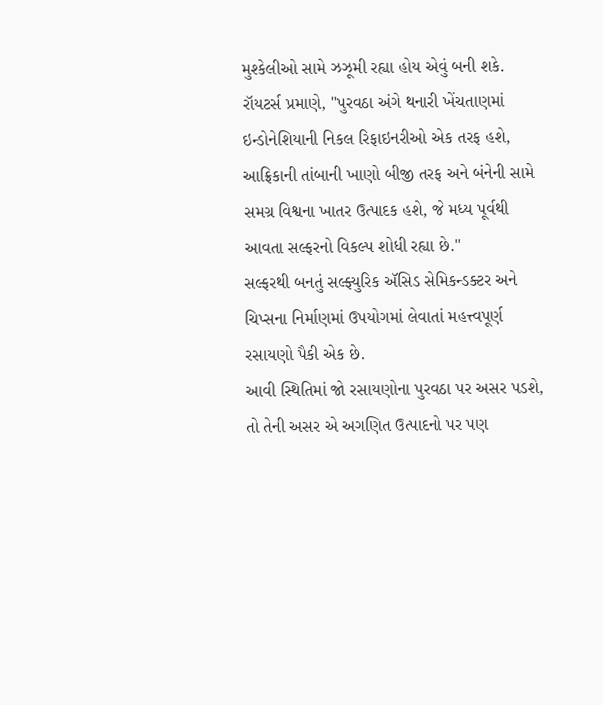મુશ્કેલીઓ સામે ઝઝૂમી રહ્યા હોય એવું બની શકે.
રૉયટર્સ પ્રમાણે, "પુરવઠા અંગે થનારી ખેંચતાણમાં ઇન્ડોનેશિયાની નિકલ રિફાઇનરીઓ એક તરફ હશે, આફ્રિકાની તાંબાની ખાણો બીજી તરફ અને બંનેની સામે સમગ્ર વિશ્વના ખાતર ઉત્પાદક હશે, જે મધ્ય પૂર્વથી આવતા સલ્ફરનો વિકલ્પ શોધી રહ્યા છે."
સલ્ફરથી બનતું સલ્ફ્યુરિક ઍસિડ સેમિકન્ડક્ટર અને ચિપ્સના નિર્માણમાં ઉપયોગમાં લેવાતાં મહત્ત્વપૂર્ણ રસાયણો પૈકી એક છે.
આવી સ્થિતિમાં જો રસાયણોના પુરવઠા પર અસર પડશે, તો તેની અસર એ અગણિત ઉત્પાદનો પર પણ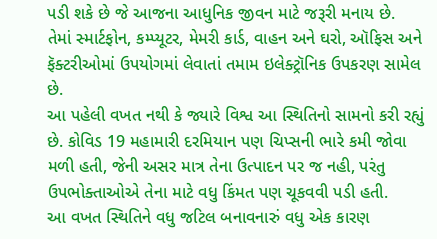પડી શકે છે જે આજના આધુનિક જીવન માટે જરૂરી મનાય છે.
તેમાં સ્માર્ટફોન, કમ્પ્યૂટર, મેમરી કાર્ડ, વાહન અને ઘરો, ઑફિસ અને ફૅક્ટરીઓમાં ઉપયોગમાં લેવાતાં તમામ ઇલેક્ટ્રૉનિક ઉપકરણ સામેલ છે.
આ પહેલી વખત નથી કે જ્યારે વિશ્વ આ સ્થિતિનો સામનો કરી રહ્યું છે. કોવિડ 19 મહામારી દરમિયાન પણ ચિપ્સની ભારે કમી જોવા મળી હતી, જેની અસર માત્ર તેના ઉત્પાદન પર જ નહી, પરંતુ ઉપભોક્તાઓએ તેના માટે વધુ કિંમત પણ ચૂકવવી પડી હતી.
આ વખત સ્થિતિને વધુ જટિલ બનાવનારું વધુ એક કારણ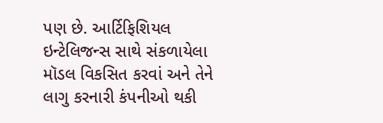પણ છે. આર્ટિફિશિયલ ઇન્ટેલિજન્સ સાથે સંકળાયેલા મૉડલ વિકસિત કરવાં અને તેને લાગુ કરનારી કંપનીઓ થકી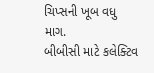ચિપ્સની ખૂબ વધુ માગ.
બીબીસી માટે કલેક્ટિવ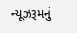ન્યૂઝરૂમનું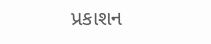પ્રકાશન